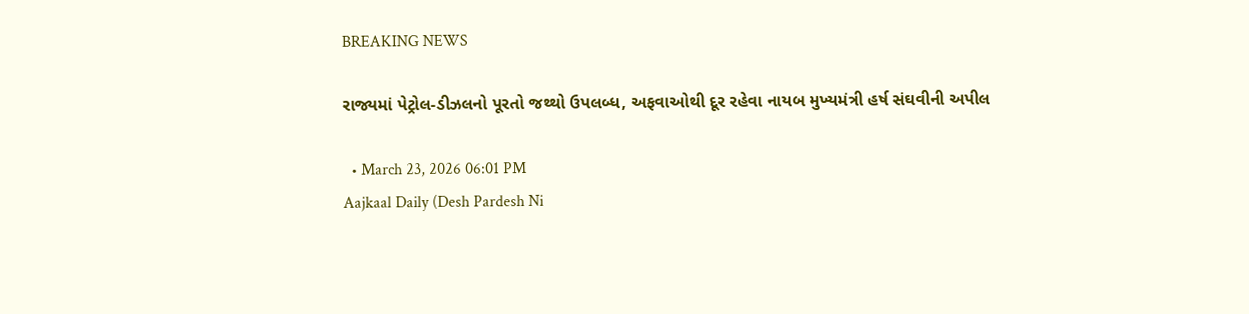BREAKING NEWS

રાજ્યમાં પેટ્રોલ-ડીઝલનો પૂરતો જથ્થો ઉપલબ્ધ, અફવાઓથી દૂર રહેવા નાયબ મુખ્યમંત્રી હર્ષ સંઘવીની અપીલ

  • March 23, 2026 06:01 PM
Aajkaal Daily (Desh Pardesh Ni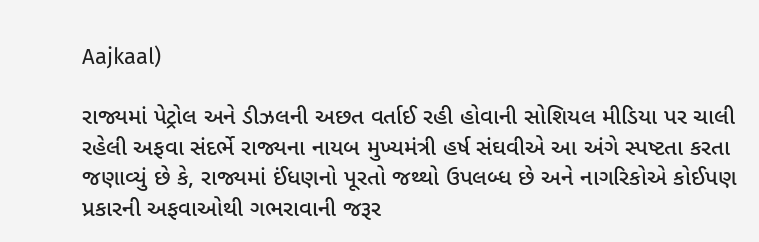Aajkaal)

રાજ્યમાં પેટ્રોલ અને ડીઝલની અછત વર્તાઈ રહી હોવાની સોશિયલ મીડિયા પર ચાલી રહેલી અફવા સંદર્ભે રાજ્યના નાયબ મુખ્યમંત્રી હર્ષ સંઘવીએ આ અંગે સ્પષ્ટતા કરતા જણાવ્યું છે કે, રાજ્યમાં ઈંધણનો પૂરતો જથ્થો ઉપલબ્ધ છે અને નાગરિકોએ કોઈપણ પ્રકારની અફવાઓથી ગભરાવાની જરૂર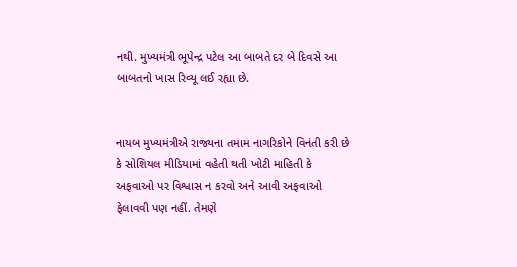નથી. મુખ્યમંત્રી ભૂપેન્દ્ર પટેલ આ બાબતે દર બે દિવસે આ બાબતનો ખાસ રિવ્યૂ લઈ રહ્યા છે.


નાયબ મુખ્યમંત્રીએ રાજ્યના તમામ નાગરિકોને વિનંતી કરી છે કે સોશિયલ મીડિયામાં વહેતી થતી ખોટી માહિતી કે અફવાઓ પર વિશ્વાસ ન કરવો અને આવી અફવાઓ ફેલાવવી પણ નહીં. તેમણે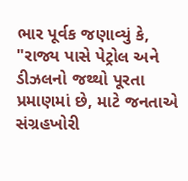ભાર પૂર્વક જણાવ્યું કે, "રાજ્ય પાસે પેટ્રોલ અને ડીઝલનો જથ્થો પૂરતા પ્રમાણમાં છે, માટે જનતાએ સંગ્રહખોરી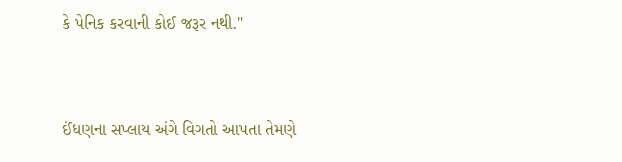કે પેનિક કરવાની કોઈ જરૂર નથી."


ઈંધણના સપ્લાય અંગે વિગતો આપતા તેમણે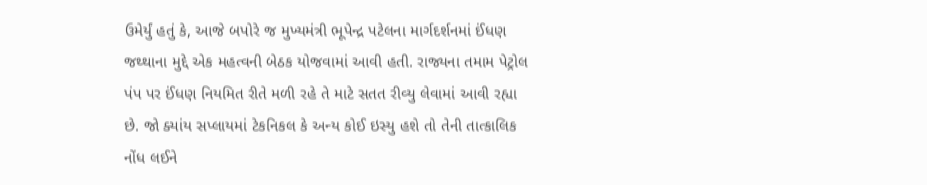ઉમેર્યું હતું કે, આજે બપોરે જ મુખ્યમંત્રી ભૂપેન્દ્ર પટેલના માર્ગદર્શનમાં ઈંધણ જથ્થાના મુદ્દે એક મહત્વની બેઠક યોજવામાં આવી હતી. રાજ્યના તમામ પેટ્રોલ પંપ પર ઈંધણ નિયમિત રીતે મળી રહે તે માટે સતત રીવ્યુ લેવામાં આવી રહ્યા છે. જો ક્યાંય સપ્લાયમાં ટેકનિકલ કે અન્ય કોઈ ઇસ્યુ હશે તો તેની તાત્કાલિક નોંધ લઈને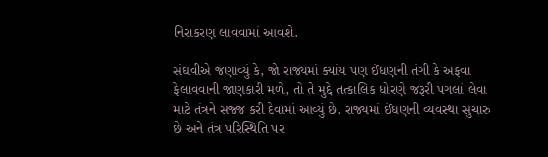નિરાકરણ લાવવામાં આવશે.

સંઘવીએ જણાવ્યું કે, જો રાજ્યમાં ક્યાંય પણ ઈંધણની તંગી કે અફવા ફેલાવવાની જાણકારી મળે, તો તે મુદ્દે તત્કાલિક ધોરણે જરૂરી પગલાં લેવા માટે તંત્રને સજ્જ કરી દેવામાં આવ્યું છે. રાજ્યમાં ઈંધણની વ્યવસ્થા સુચારુ છે અને તંત્ર પરિસ્થિતિ પર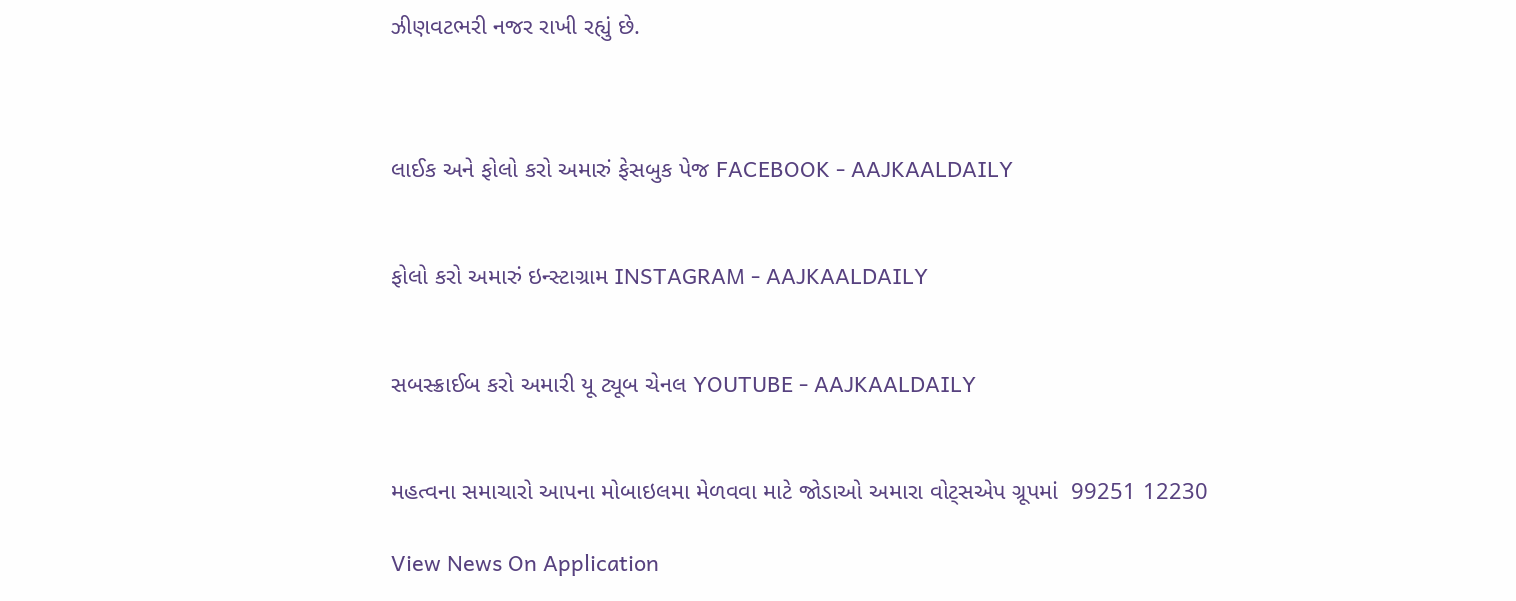ઝીણવટભરી નજર રાખી રહ્યું છે.



લાઈક અને ફોલો કરો અમારું ફેસબુક પેજ FACEBOOK - AAJKAALDAILY


ફોલો કરો અમારું ઇન્સ્ટાગ્રામ INSTAGRAM - AAJKAALDAILY


સબસ્ક્રાઈબ કરો અમારી યૂ ટ્યૂબ ચેનલ YOUTUBE - AAJKAALDAILY


મહત્વના સમાચારો આપના મોબાઇલમા મેળવવા માટે જોડાઓ અમારા વોટ્સએપ ગ્રૂપમાં  99251 12230

View News On Application